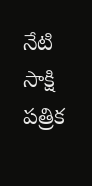నేటి సాక్షి పత్రిక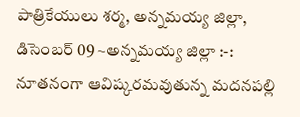పాత్రికేయులు శర్మ, అన్నమయ్య జిల్లా, డిసెంబర్ 09 ~అన్నమయ్య జిల్లా :-: నూతనంగా ఆవిష్కరమవుతున్న మదనపల్లి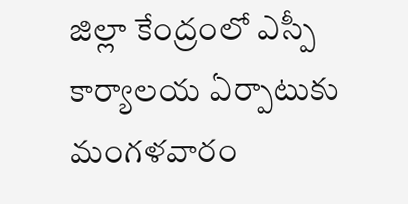జిల్లా కేంద్రంలో ఎస్పీ కార్యాలయ ఏర్పాటుకు మంగళవారం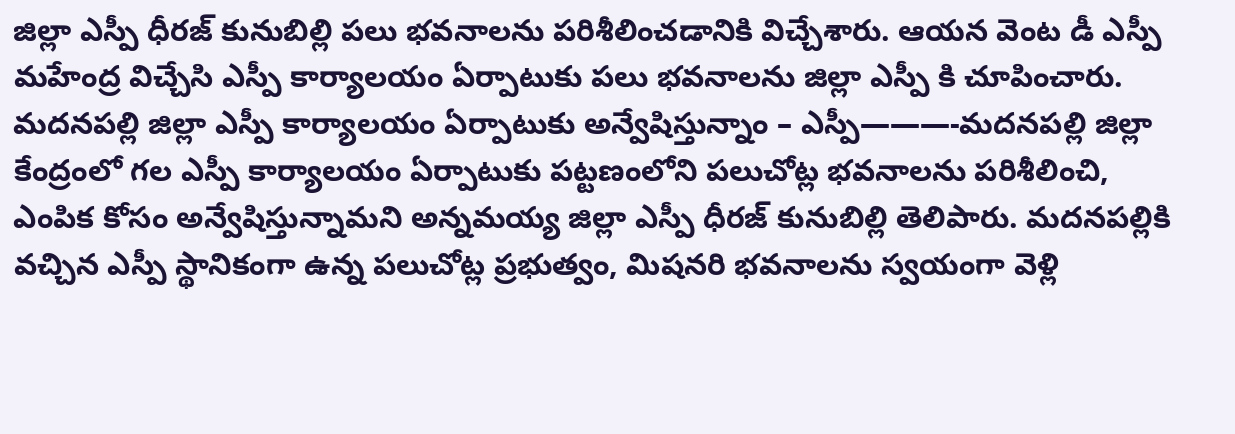జిల్లా ఎస్పీ ధీరజ్ కునుబిల్లి పలు భవనాలను పరిశీలించడానికి విచ్చేశారు. ఆయన వెంట డీ ఎస్పీ మహేంద్ర విచ్చేసి ఎస్పీ కార్యాలయం ఏర్పాటుకు పలు భవనాలను జిల్లా ఎస్పీ కి చూపించారు. మదనపల్లి జిల్లా ఎస్పీ కార్యాలయం ఏర్పాటుకు అన్వేషిస్తున్నాం – ఎస్పీ———-మదనపల్లి జిల్లా కేంద్రంలో గల ఎస్పీ కార్యాలయం ఏర్పాటుకు పట్టణంలోని పలుచోట్ల భవనాలను పరిశీలించి, ఎంపిక కోసం అన్వేషిస్తున్నామని అన్నమయ్య జిల్లా ఎస్పీ ధీరజ్ కునుబిల్లి తెలిపారు. మదనపల్లికి వచ్చిన ఎస్పీ స్థానికంగా ఉన్న పలుచోట్ల ప్రభుత్వం, మిషనరి భవనాలను స్వయంగా వెళ్లి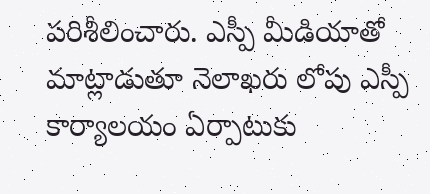పరిశీలించారు. ఎస్పీ మీడియాతో మాట్లాడుతూ నెలాఖరు లోపు ఎస్పీ కార్యాలయం ఏర్పాటుకు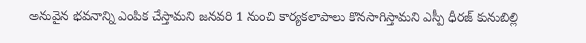అనువైన భవనాన్ని ఎంపిక చేస్తామని జనవరి 1 నుంచి కార్యకలాపాలు కొనసాగిస్తామని ఎస్పీ ధీరజ్ కునుబిల్లి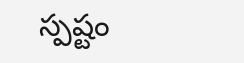స్పష్టం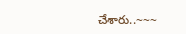చేశారు..~~~